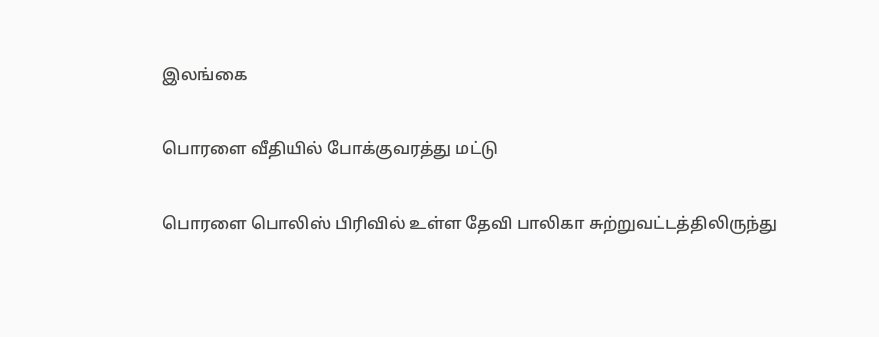இலங்கை

பொரளை வீதியில் போக்குவரத்து மட்டு

பொரளை பொலிஸ் பிரிவில் உள்ள தேவி பாலிகா சுற்றுவட்டத்திலிருந்து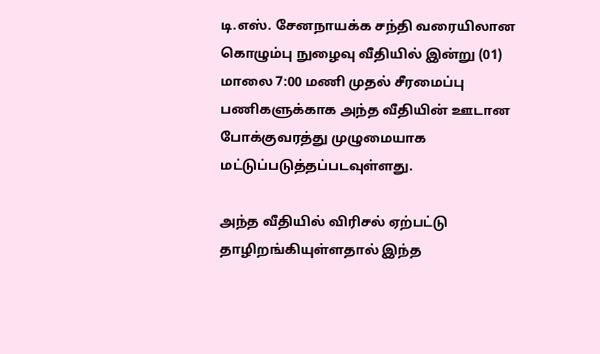டி.எஸ். சேனநாயக்க சந்தி வரையிலான கொழும்பு நுழைவு வீதியில் இன்று (01) மாலை 7:00 மணி முதல் சீரமைப்பு பணிகளுக்காக அந்த வீதியின் ஊடான போக்குவரத்து முழுமையாக மட்டுப்படுத்தப்படவுள்ளது.

அந்த வீதியில் விரிசல் ஏற்பட்டு தாழிறங்கியுள்ளதால் இந்த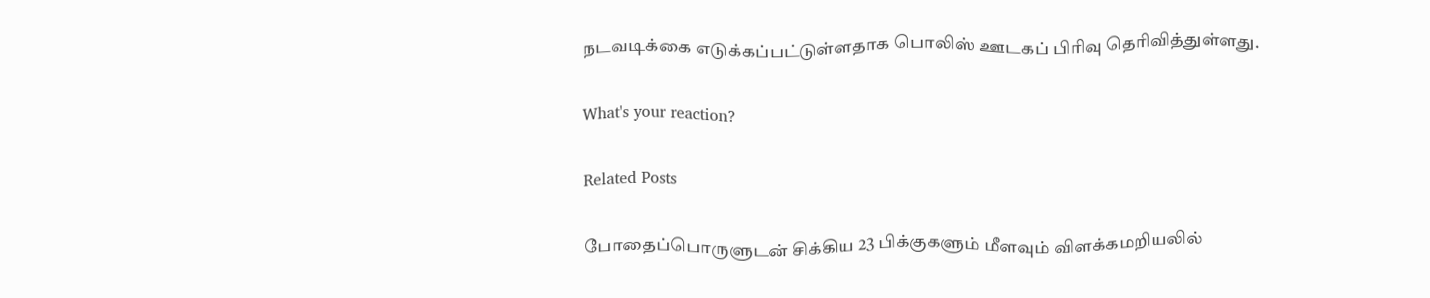நடவடிக்கை எடுக்கப்பட்டுள்ளதாக பொலிஸ் ஊடகப் பிரிவு தெரிவித்துள்ளது.

What's your reaction?

Related Posts

போதைப்பொருளுடன் சிக்கிய 23 பிக்குகளும் மீளவும் விளக்கமறியலில்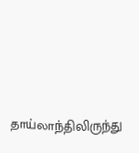தாய்லாந்திலிருந்து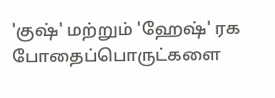'குஷ்' மற்றும் 'ஹேஷ்' ரக போதைப்பொருட்களை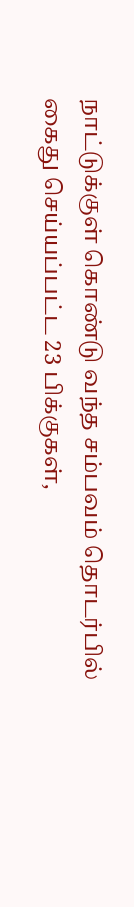நாட்டுக்குள் கொண்டு வந்த சம்பவம் தொடர்பில் கைது செய்யப்பட்ட 23 பிக்குகள்,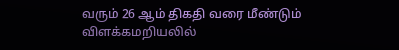வரும் 26 ஆம் திகதி வரை மீண்டும் விளக்கமறியலில்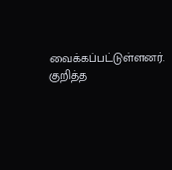வைக்கப்பட்டுள்ளனர். குறித்த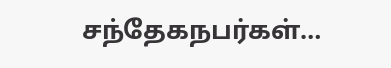சந்தேகநபர்கள்…